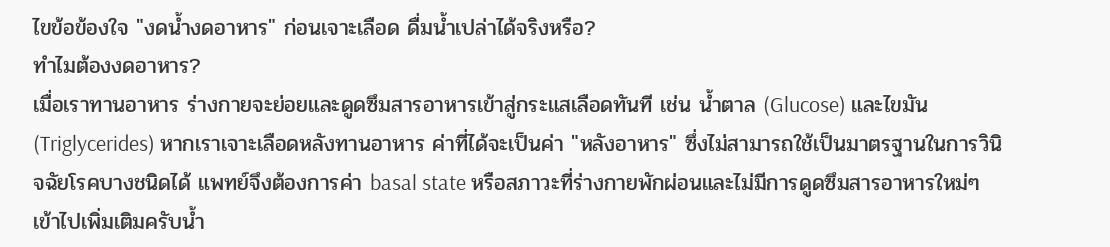ไขข้อข้องใจ "งดน้ำงดอาหาร" ก่อนเจาะเลือด ดื่มน้ำเปล่าได้จริงหรือ?
ทำไมต้องงดอาหาร?
เมื่อเราทานอาหาร ร่างกายจะย่อยและดูดซึมสารอาหารเข้าสู่กระแสเลือดทันที เช่น น้ำตาล (Glucose) และไขมัน (Triglycerides) หากเราเจาะเลือดหลังทานอาหาร ค่าที่ได้จะเป็นค่า "หลังอาหาร" ซึ่งไม่สามารถใช้เป็นมาตรฐานในการวินิจฉัยโรคบางชนิดได้ แพทย์จึงต้องการค่า basal state หรือสภาวะที่ร่างกายพักผ่อนและไม่มีการดูดซึมสารอาหารใหม่ๆ เข้าไปเพิ่มเติมครับน้ำ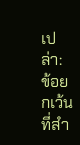เปล่า: ข้อยกเว้นที่สำ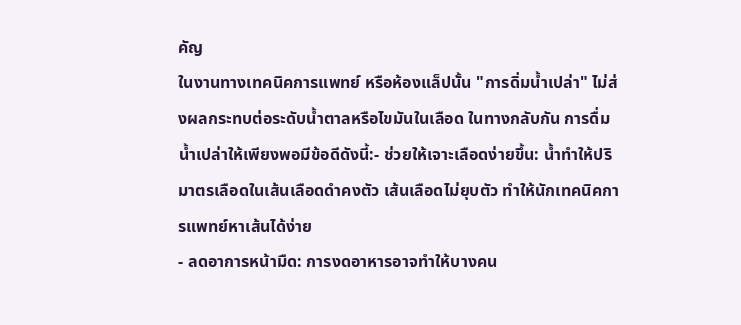คัญ
ในงานทางเทคนิคการแพทย์ หรือห้องแล็ปนั้น "การดิ่มน้ำเปล่า" ไม่ส่งผลกระทบต่อระดับน้ำตาลหรือไขมันในเลือด ในทางกลับกัน การดื่มน้ำเปล่าให้เพียงพอมีข้อดีดังนี้:- ช่วยให้เจาะเลือดง่ายขึ้น: น้ำทำให้ปริมาตรเลือดในเส้นเลือดดำคงตัว เส้นเลือดไม่ยุบตัว ทำให้นักเทคนิคการแพทย์หาเส้นได้ง่าย
- ลดอาการหน้ามืด: การงดอาหารอาจทำให้บางคน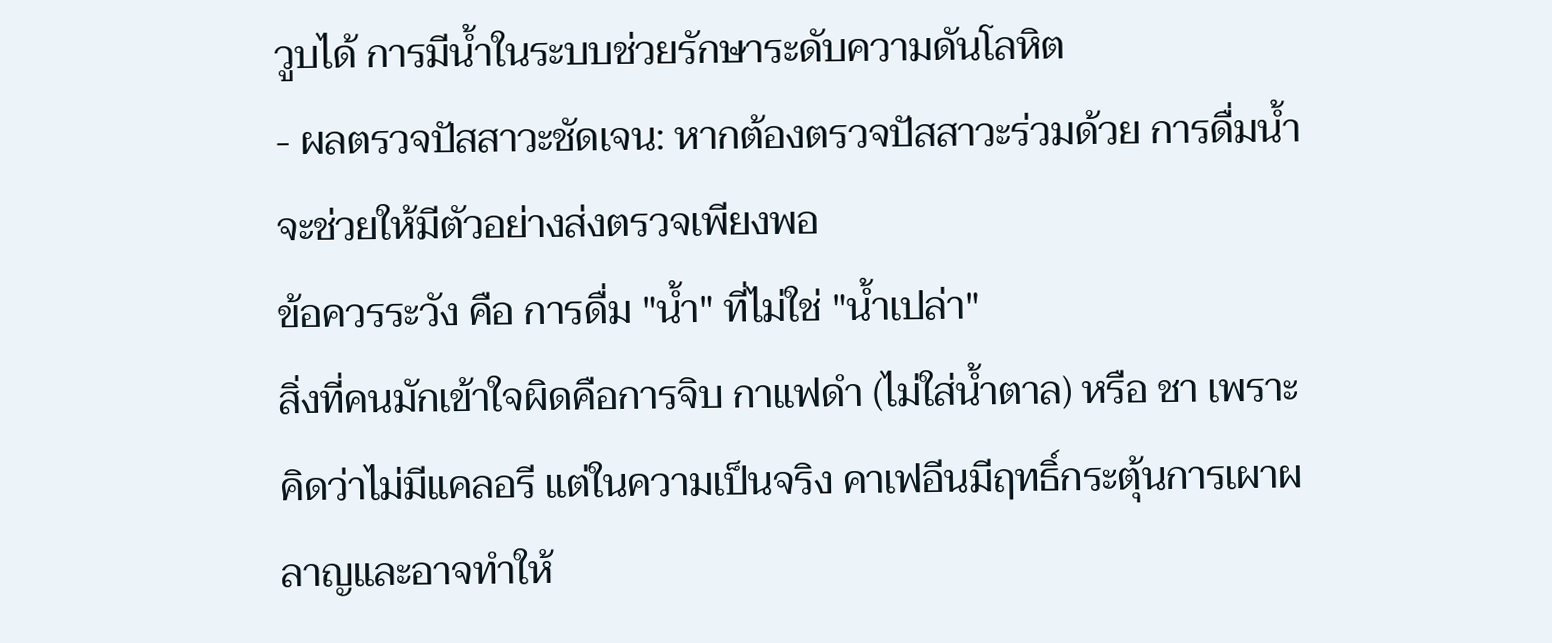วูบได้ การมีน้ำในระบบช่วยรักษาระดับความดันโลหิต
- ผลตรวจปัสสาวะชัดเจน: หากต้องตรวจปัสสาวะร่วมด้วย การดื่มน้ำจะช่วยให้มีตัวอย่างส่งตรวจเพียงพอ
ข้อควรระวัง คือ การดื่ม "น้ำ" ที่ไม่ใช่ "น้ำเปล่า"
สิ่งที่คนมักเข้าใจผิดคือการจิบ กาแฟดำ (ไม่ใส่น้ำตาล) หรือ ชา เพราะคิดว่าไม่มีแคลอรี แต่ในความเป็นจริง คาเฟอีนมีฤทธิ์กระตุ้นการเผาผลาญและอาจทำให้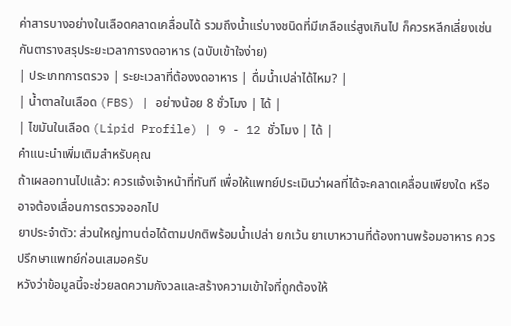ค่าสารบางอย่างในเลือดคลาดเคลื่อนได้ รวมถึงน้ำแร่บางชนิดที่มีเกลือแร่สูงเกินไป ก็ควรหลีกเลี่ยงเช่นกันตารางสรุประยะเวลาการงดอาหาร (ฉบับเข้าใจง่าย)
| ประเภทการตรวจ | ระยะเวลาที่ต้องงดอาหาร | ดื่มน้ำเปล่าได้ไหม? |
| น้ำตาลในเลือด (FBS) | อย่างน้อย 8 ชั่วโมง | ได้ |
| ไขมันในเลือด (Lipid Profile) | 9 - 12 ชั่วโมง | ได้ |
คำแนะนำเพิ่มเติมสำหรับคุณ
ถ้าเผลอทานไปแล้ว: ควรแจ้งเจ้าหน้าที่ทันที เพื่อให้แพทย์ประเมินว่าผลที่ได้จะคลาดเคลื่อนเพียงใด หรืออาจต้องเลื่อนการตรวจออกไป
ยาประจำตัว: ส่วนใหญ่ทานต่อได้ตามปกติพร้อมน้ำเปล่า ยกเว้น ยาเบาหวานที่ต้องทานพร้อมอาหาร ควรปรึกษาแพทย์ก่อนเสมอครับ
หวังว่าข้อมูลนี้จะช่วยลดความกังวลและสร้างความเข้าใจที่ถูกต้องให้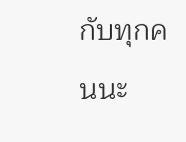กับทุกคนนะ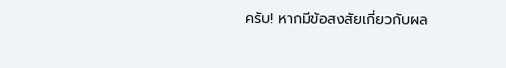ครับ! หากมีข้อสงสัยเกี่ยวกับผล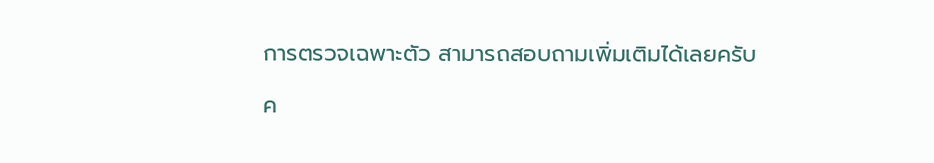การตรวจเฉพาะตัว สามารถสอบถามเพิ่มเติมได้เลยครับ

ค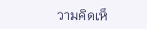วามคิดเห็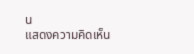น
แสดงความคิดเห็น